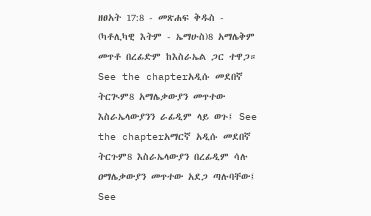ዘፀአት 17:8 - መጽሐፍ ቅዱስ - (ካቶሊካዊ እትም - ኤማሁስ)8 አማሌቅም መጥቶ በረፊድም ከእስራኤል ጋር ተዋጋ። See the chapterአዲሱ መደበኛ ትርጒም8 አማሌቃውያን መጥተው እስራኤላውያንን ራፊዲም ላይ ወጉ፤ See the chapterአማርኛ አዲሱ መደበኛ ትርጉም8 እስራኤላውያን በረፊዲም ሳሉ ዐማሌቃውያን መጥተው አደጋ ጣሉባቸው፤ See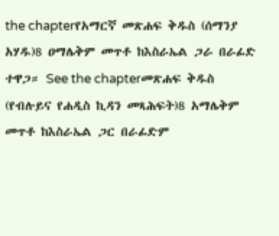the chapterየአማርኛ መጽሐፍ ቅዱስ (ሰማንያ አሃዱ)8 ዐማሌቅም መጥቶ ከእስራኤል ጋራ በራፊድ ተዋጋ። See the chapterመጽሐፍ ቅዱስ (የብሉይና የሐዲስ ኪዳን መጻሕፍት)8 አማሌቅም መጥቶ ከእስራኤል ጋር በራፊድም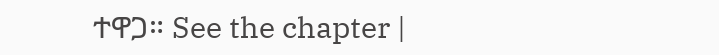ተዋጋ። See the chapter |